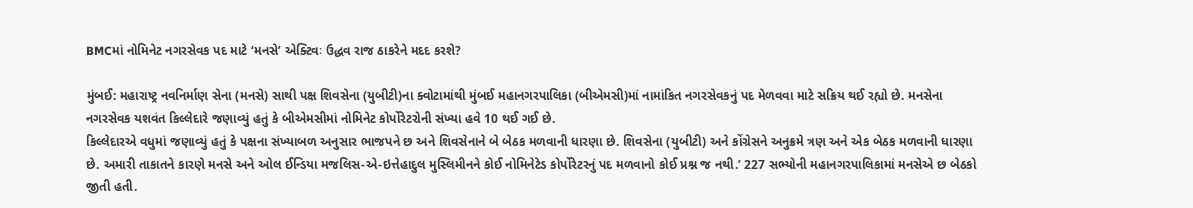BMCમાં નોમિનેટ નગરસેવક પદ માટે ‘મનસે’ એક્ટિવઃ ઉદ્ધવ રાજ ઠાકરેને મદદ કરશે?

મુંબઈ: મહારાષ્ટ્ર નવનિર્માણ સેના (મનસે) સાથી પક્ષ શિવસેના (યુબીટી)ના ક્વોટામાંથી મુંબઈ મહાનગરપાલિકા (બીએમસી)માં નામાંકિત નગરસેવકનું પદ મેળવવા માટે સક્રિય થઈ રહ્યો છે. મનસેના નગરસેવક યશવંત કિલ્લેદારે જણાવ્યું હતું કે બીએમસીમાં નોમિનેટ કોર્પોરેટરોની સંખ્યા હવે 10 થઈ ગઈ છે.
કિલ્લેદારએ વધુમાં જણાવ્યું હતું કે પક્ષના સંખ્યાબળ અનુસાર ભાજપને છ અને શિવસેનાને બે બેઠક મળવાની ધારણા છે. શિવસેના (યુબીટી) અને કોંગ્રેસને અનુક્રમે ત્રણ અને એક બેઠક મળવાની ધારણા છે. અમારી તાકાતને કારણે મનસે અને ઓલ ઈન્ડિયા મજલિસ-એ-ઇત્તેહાદુલ મુસ્લિમીનને કોઈ નોમિનેટેડ કોર્પોરેટરનું પદ મળવાનો કોઈ પ્રશ્ન જ નથી.’ 227 સભ્યોની મહાનગરપાલિકામાં મનસેએ છ બેઠકો જીતી હતી.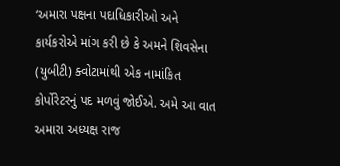‘અમારા પક્ષના પદાધિકારીઓ અને કાર્યકરોએ માંગ કરી છે કે અમને શિવસેના (યુબીટી) ક્વોટામાંથી એક નામાંકિત કોર્પોરેટરનું પદ મળવું જોઈએ. અમે આ વાત અમારા અધ્યક્ષ રાજ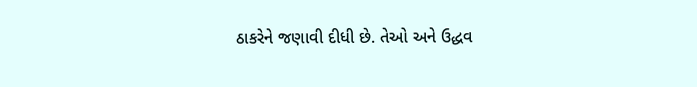ઠાકરેને જણાવી દીધી છે. તેઓ અને ઉદ્ધવ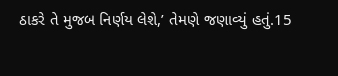ઠાકરે તે મુજબ નિર્ણય લેશે,’ તેમણે જણાવ્યું હતું.15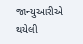જાન્યુઆરીએ થયેલી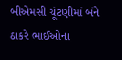બીએમસી ચૂંટણીમાં બંને ઠાકરે ભાઈઓના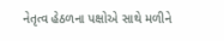નેતૃત્વ હેઠળના પક્ષોએ સાથે મળીને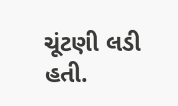ચૂંટણી લડી હતી.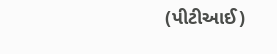(પીટીઆઈ)